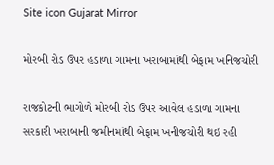Site icon Gujarat Mirror

મોરબી રોડ ઉપર હડાળા ગામના ખરાબામાંથી બેફામ ખનિજચોરી

રાજકોટની ભાગોળે મોરબી રોડ ઉપર આવેલ હડાળા ગામના સરકારી ખરાબાની જમીનમાંથી બેફામ ખનીજચોરી થઇ રહી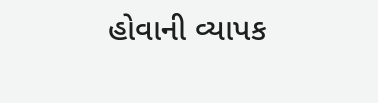હોવાની વ્યાપક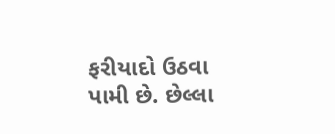ફરીયાદો ઉઠવા પામી છે. છેલ્લા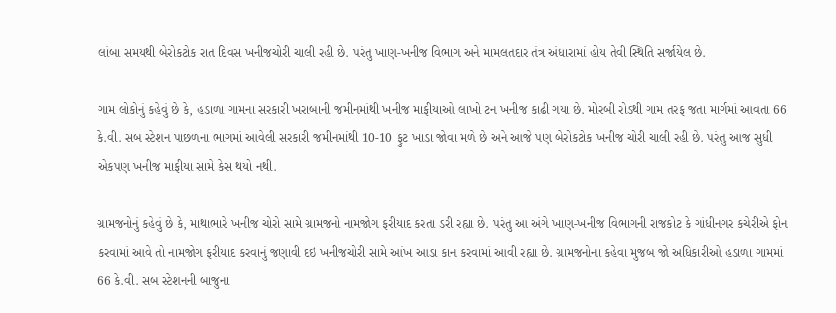લાંબા સમયથી બેરોકટોક રાત દિવસ ખનીજચોરી ચાલી રહી છે. પરંતુ ખાણ-ખનીજ વિભાગ અને મામલતદાર તંત્ર અંધારામાં હોય તેવી સ્થિતિ સર્જાયેલ છે.

ગામ લોકોનું કહેવું છે કે, હડાળા ગામના સરકારી ખરાબાની જમીનમાંથી ખનીજ માફીયાઓ લાખો ટન ખનીજ કાઢી ગયા છે. મોરબી રોડથી ગામ તરફ જતા માર્ગમાં આવતા 66 કે.વી. સબ સ્ટેશન પાછળના ભાગમાં આવેલી સરકારી જમીનમાંથી 10-10 ફુટ ખાડા જોવા મળે છે અને આજે પણ બેરોકટોક ખનીજ ચોરી ચાલી રહી છે. પરંતુ આજ સુધી એકપણ ખનીજ માફીયા સામે કેસ થયો નથી.

ગ્રામજનોનું કહેવું છે કે, માથાભારે ખનીજ ચોરો સામે ગ્રામજનો નામજોગ ફરીયાદ કરતા ડરી રહ્યા છે. પરંતુ આ અંગે ખાણ-ખનીજ વિભાગની રાજકોટ કે ગાંધીનગર કચેરીએ ફોન કરવામાં આવે તો નામજોગ ફરીયાદ કરવાનું જણાવી દઇ ખનીજચોરી સામે આંખ આડા કાન કરવામાં આવી રહ્યા છે. ગ્રામજનોના કહેવા મુજબ જો અધિકારીઓ હડાળા ગામમાં 66 કે.વી. સબ સ્ટેશનની બાજુના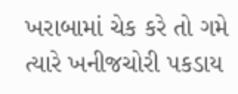ખરાબામાં ચેક કરે તો ગમે ત્યારે ખનીજચોરી પકડાય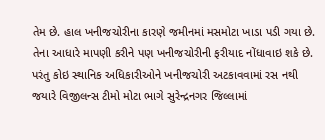તેમ છે. હાલ ખનીજચોરીના કારણે જમીનમાં મસમોટા ખાડા પડી ગયા છે. તેના આધારે માપણી કરીને પણ ખનીજચોરીની ફરીયાદ નોંધાવાઇ શકે છે. પરંતુ કોઇ સ્થાનિક અધિકારીઓને ખનીજચોરી અટકાવવામાં રસ નથી જયારે વિજીલન્સ ટીમો મોટા ભાગે સુરેન્દ્રનગર જિલ્લામાં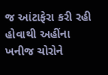જ આંટાફેરા કરી રહી હોવાથી અહીંના ખનીજ ચોરોને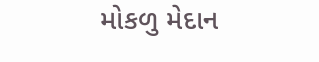મોકળુ મેદાન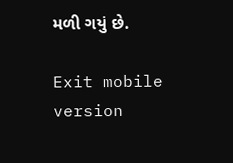મળી ગયું છે.

Exit mobile version